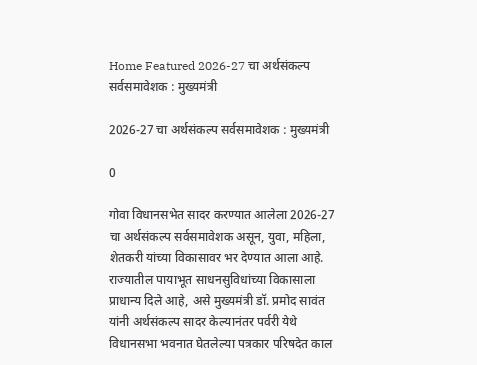Home Featured 2026-27 चा अर्थसंकल्प सर्वसमावेशक : मुख्यमंत्री

2026-27 चा अर्थसंकल्प सर्वसमावेशक : मुख्यमंत्री

0

गोवा विधानसभेत सादर करण्यात आलेला 2026-27 चा अर्थसंकल्प सर्वसमावेशक असून, युवा, महिला, शेतकरी यांच्या विकासावर भर देण्यात आला आहे. राज्यातील पायाभूत साधनसुविधांच्या विकासाला प्राधान्य दिले आहे, असे मुख्यमंत्री डॉ. प्रमोद सावंत यांनी अर्थसंकल्प सादर केल्यानंतर पर्वरी येथे विधानसभा भवनात घेतलेल्या पत्रकार परिषदेत काल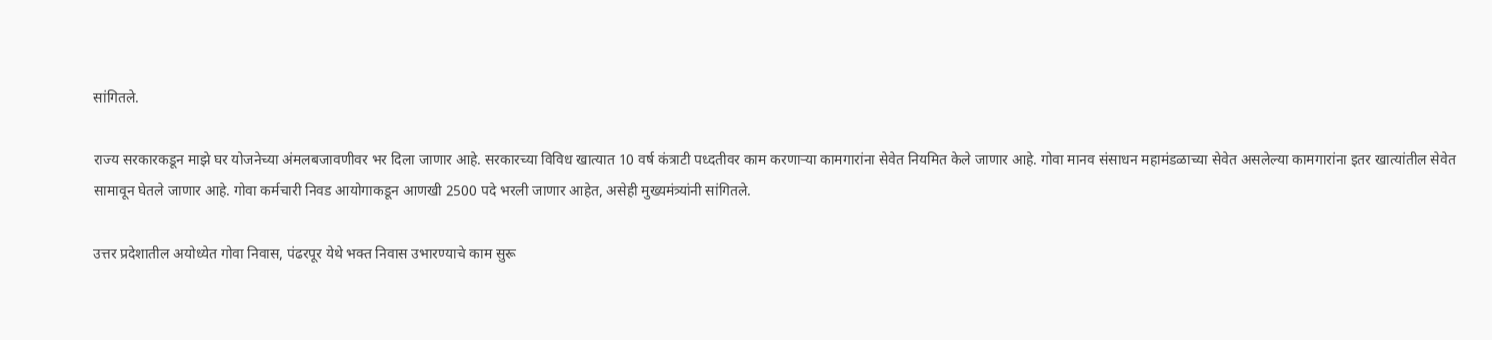सांगितले.

राज्य सरकारकडून माझे घर योजनेच्या अंमलबजावणीवर भर दिला जाणार आहे. सरकारच्या विविध खात्यात 10 वर्ष कंत्राटी पध्दतीवर काम करणाऱ्या कामगारांना सेवेत नियमित केले जाणार आहे. गोवा मानव संसाधन महामंडळाच्या सेवेत असलेल्या कामगारांना इतर खात्यांतील सेवेत सामावून घेतले जाणार आहे. गोवा कर्मचारी निवड आयोगाकडून आणखी 2500 पदे भरली जाणार आहेत, असेही मुख्यमंत्र्यांनी सांगितले.

उत्तर प्रदेशातील अयोध्येत गोवा निवास, पंढरपूर येथे भक्त निवास उभारण्याचे काम सुरू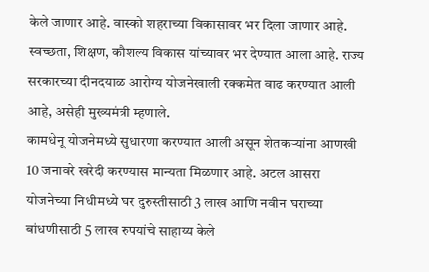केले जाणार आहे. वास्को शहराच्या विकासावर भर दिला जाणार आहे. स्वच्छता, शिक्षण, कौशल्य विकास यांच्यावर भर देण्यात आला आहे. राज्य सरकारच्या दीनदयाळ आरोग्य योजनेखाली रक्कमेत वाढ करण्यात आली आहे, असेही मुख्यमंत्री म्हणाले.
कामधेनू योजनेमध्ये सुधारणा करण्यात आली असून शेतकऱ्यांना आणखी 10 जनावरे खरेदी करण्यास मान्यता मिळणार आहे. अटल आसरा योजनेच्या निधीमध्ये घर दुरुस्तीसाठी 3 लाख आणि नवीन घराच्या बांधणीसाठी 5 लाख रुपयांचे साहाय्य केले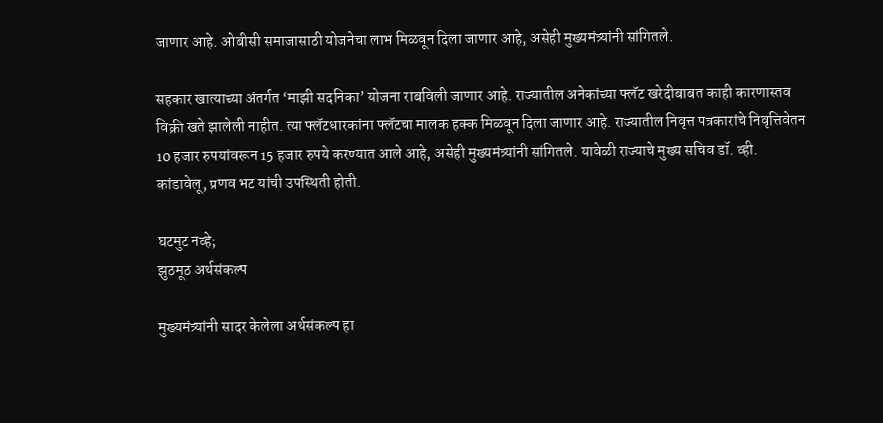जाणार आहे. ओबीसी समाजासाठी योजनेचा लाभ मिळवून दिला जाणार आहे, असेही मुख्यमंत्र्यांनी सांगितले.

सहकार खात्याच्या अंतर्गत ‘माझी सदनिका’ योजना राबविली जाणार आहे. राज्यातील अनेकांच्या फ्लॅट खरेदीबाबत काही कारणास्तव विक्री खते झालेली नाहीत. त्या फ्लॅटधारकांना फ्लॅटचा मालक हक्क मिळवून दिला जाणार आहे. राज्यातील निवृत्त पत्रकारांचे निवृत्तिवेतन 10 हजार रुपयांवरून 15 हजार रुपये करण्यात आले आहे, असेही मुख्यमंत्र्यांनी सांगितले. यावेळी राज्याचे मुख्य सचिव डॉ. व्ही. कांडावेलू, प्रणव भट यांची उपस्थिती होती.

घटमुट नव्हे;
झुठमूठ अर्थसंकल्प

मुख्यमंत्र्यांनी सादर केलेला अर्थसंकल्प हा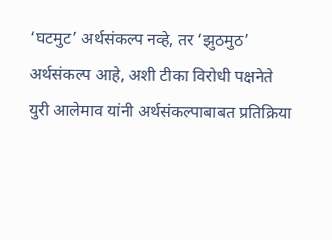‘घटमुट’ अर्थसंकल्प नव्हे, तर ‘झुठमुठ’ अर्थसंकल्प आहे, अशी टीका विरोधी पक्षनेते युरी आलेमाव यांनी अर्थसंकल्पाबाबत प्रतिक्रिया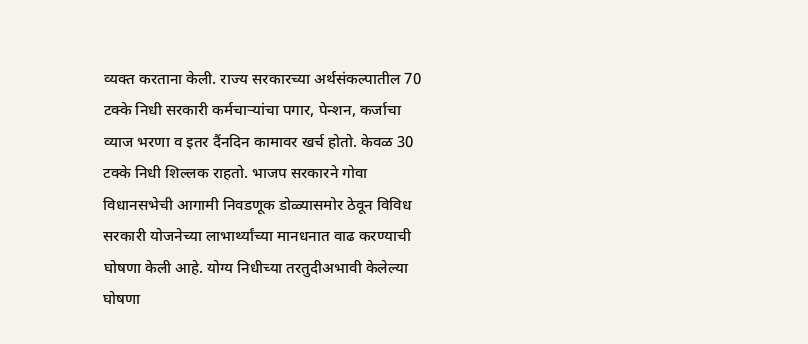व्यक्त करताना केली. राज्य सरकारच्या अर्थसंकल्पातील 70 टक्के निधी सरकारी कर्मचाऱ्यांचा पगार, पेन्शन, कर्जाचा व्याज भरणा व इतर दैंनदिन कामावर खर्च होतो. केवळ 30 टक्के निधी शिल्लक राहतो. भाजप सरकारने गोवा विधानसभेची आगामी निवडणूक डोळ्यासमोर ठेवून विविध सरकारी योजनेच्या लाभार्थ्यांच्या मानधनात वाढ करण्याची घोषणा केली आहे. योग्य निधीच्या तरतुदीअभावी केलेल्या घोषणा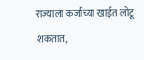राज्याला कर्जाच्या खाईत लोटू शकतात,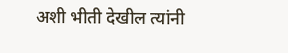अशी भीती देखील त्यांनी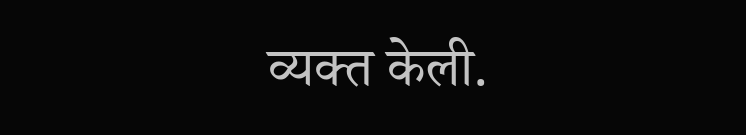व्यक्त केली.